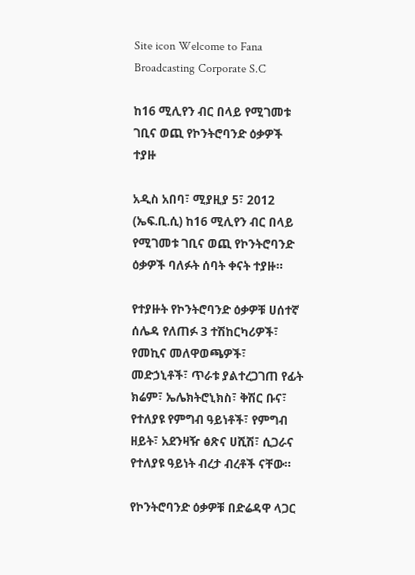Site icon Welcome to Fana Broadcasting Corporate S.C

ከ16 ሚሊየን ብር በላይ የሚገመቱ ገቢና ወጪ የኮንትሮባንድ ዕቃዎች ተያዙ

አዲስ አበባ፣ ሚያዚያ 5፣ 2012 (ኤፍ.ቢ.ሲ) ከ16 ሚሊየን ብር በላይ የሚገመቱ ገቢና ወጪ የኮንትሮባንድ ዕቃዎች ባለፉት ሰባት ቀናት ተያዙ።

የተያዙት የኮንትሮባንድ ዕቃዎቹ ሀሰተኛ ሰሌዳ የለጠፉ 3 ተሽከርካሪዎች፣ የመኪና መለዋወጫዎች፣ መድኃኒቶች፣ ጥራቱ ያልተረጋገጠ የፊት ክሬም፣ ኤሌክትሮኒክስ፣ ቅሽር ቡና፣ የተለያዩ የምግብ ዓይነቶች፣ የምግብ ዘይት፣ አደንዛዥ ፅጽና ሀሺሽ፣ ሲጋራና የተለያዩ ዓይነት ብረታ ብረቶች ናቸው።

የኮንትሮባንድ ዕቃዎቹ በድሬዳዋ ላጋር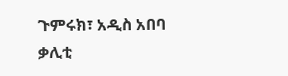ጉምሩክ፣ አዲስ አበባ ቃሊቲ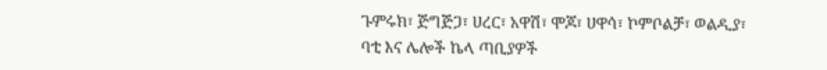ጉምሩክ፣ ጅግጅጋ፣ ሀረር፣ አዋሽ፣ ሞጆ፣ ሀዋሳ፣ ኮምቦልቻ፣ ወልዲያ፣ ባቲ እና ሌሎች ኬላ ጣቢያዎች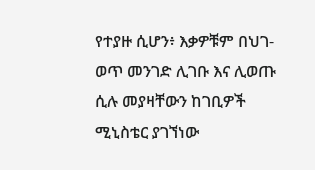የተያዙ ሲሆን፥ እቃዎቹም በህገ-ወጥ መንገድ ሊገቡ እና ሊወጡ ሲሉ መያዛቸውን ከገቢዎች ሚኒስቴር ያገኘነው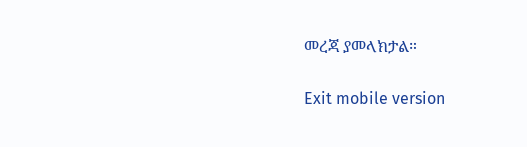መረጃ ያመላክታል።

Exit mobile version